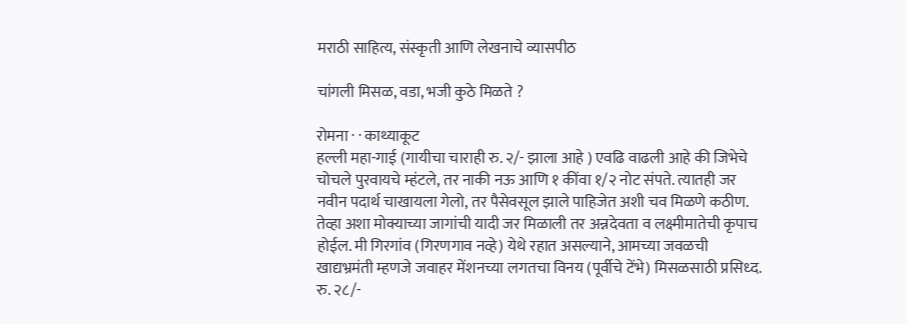मराठी साहित्य, संस्कृती आणि लेखनाचे व्यासपीठ

चांगली मिसळ, वडा, भजी कुठे मिळते ?

रोमना · · काथ्याकूट
हल्ली महा-गाई (गायीचा चाराही रु. २/- झाला आहे ) एवढि वाढली आहे की जिभेचे चोचले पुरवायचे म्हंटले, तर नाकी नऊ आणि १ कींवा १/२ नोट संपते. त्यातही जर नवीन पदार्थ चाखायला गेलो, तर पैसेवसूल झाले पाहिजेत अशी चव मिळणे कठीण. तेव्हा अशा मोक्याच्या जागांची यादी जर मिळाली तर अन्नदेवता व लक्ष्मीमातेची कृपाच होईल. मी गिरगांव (गिरणगाव नव्हे) येथे रहात असल्याने, आमच्या जवळची खाद्यभ्रमंती म्हणजे जवाहर मेंशनच्या लगतचा विनय (पूर्वीचे टेंभे) मिसळसाठी प्रसिध्द. रु. २८/-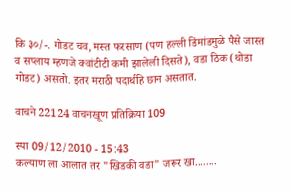कि ३०/-. गोडट चव, मस्त फरसाण (पण हल्ली डिंमांडमुळे पैसे जास्त व सप्लाय म्हणजे क्वांटीटी कमी झालेली दिसते), वडा ठिक (थोडा गोडट) असतो. इतर मराठी पदार्थहि छान असतात.

वाचने 22124 वाचनखूण प्रतिक्रिया 109

स्पा 09/12/2010 - 15:43
कल्याण ला आलात तर "खिडकी वडा" जरूर खा........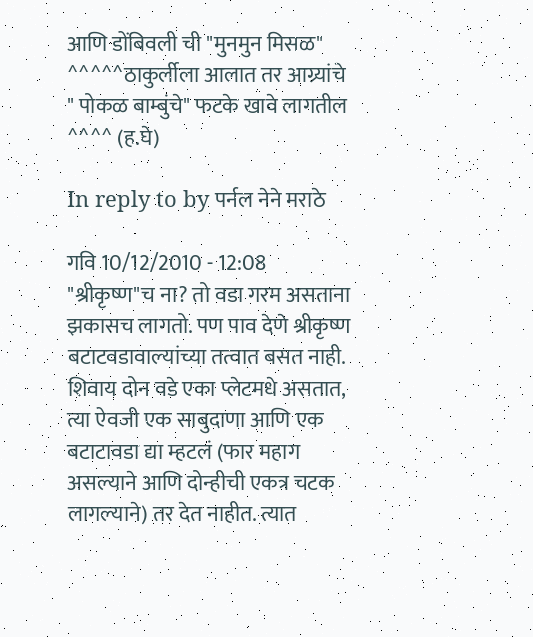आणि डोंबिवली ची "मुनमुन मिसळ" ^^^^^ठाकुर्लीला आलात तर आग्र्यांचे " पोकळ बाम्बुंचे" फटके खावे लागतील ^^^^ (ह.घे)

In reply to by पर्नल नेने मराठे

गवि 10/12/2010 - 12:08
"श्रीकृष्ण"च ना? तो वडा गरम असताना झकासच लागतो. पण पाव देणे श्रीकृष्ण बटाटवडावाल्यांच्या तत्वात बसत नाही. शिवाय दोन वडे एका प्लेटमधे असतात, त्या ऐवजी एक साबुदाणा आणि एक बटाटावडा द्या म्हटलं (फार महाग असल्याने आणि दोन्हीची एकत्र चटक लागल्याने) तर देत नाहीत. त्यात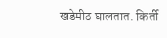खडेमीठ घालतात. किर्ती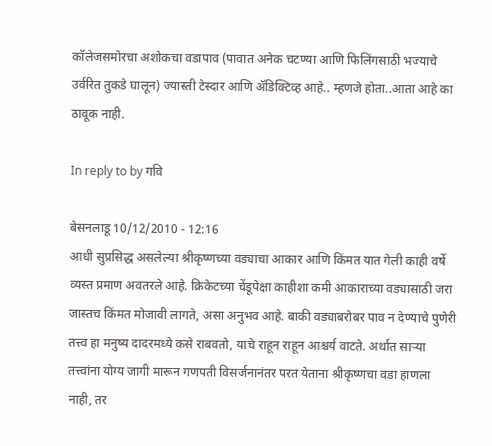कॉलेजसमोरचा अशोकचा वडापाव (पावात अनेक चटण्या आणि फिलिंगसाठी भज्याचे उर्वरित तुकडे घालून) ज्यास्ती टेस्दार आणि अ‍ॅडिक्टिव्ह आहे.. म्हणजे होता..आता आहे का ठावूक नाही.

In reply to by गवि

बेसनलाडू 10/12/2010 - 12:16
आधी सुप्रसिद्ध असलेल्या श्रीकृष्णच्या वड्याचा आकार आणि किंमत यात गेली काही वर्षे व्यस्त प्रमाण अवतरले आहे. क्रिकेटच्या चेंडूपेक्षा काहीशा कमी आकाराच्या वड्यासाठी जरा जास्तच किंमत मोजावी लागते, असा अनुभव आहे. बाकी वड्याबरोबर पाव न देण्याचे पुणेरी तत्त्व हा मनुष्य दादरमध्ये कसे राबवतो, याचे राहून राहून आश्चर्य वाटते. अर्थात सार्‍या तत्त्वांना योग्य जागी मारून गणपती विसर्जनानंतर परत येताना श्रीकृष्णचा वडा हाणला नाही, तर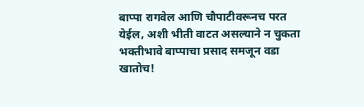बाप्पा रागवेल आणि चौपाटीवरूनच परत येईल, अशी भीती वाटत असल्याने न चुकता भक्तीभावे बाप्पाचा प्रसाद समजून वडा खातोच!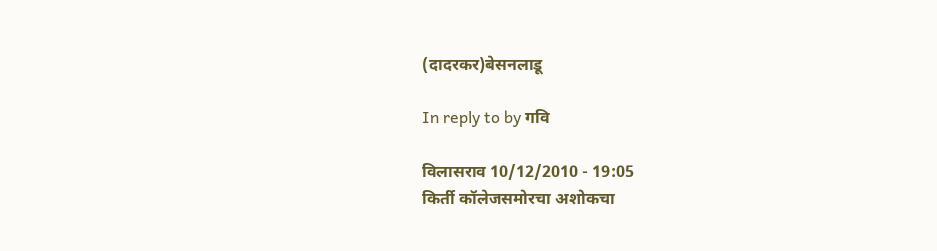(दादरकर)बेसनलाडू

In reply to by गवि

विलासराव 10/12/2010 - 19:05
किर्ती कॉलेजसमोरचा अशोकचा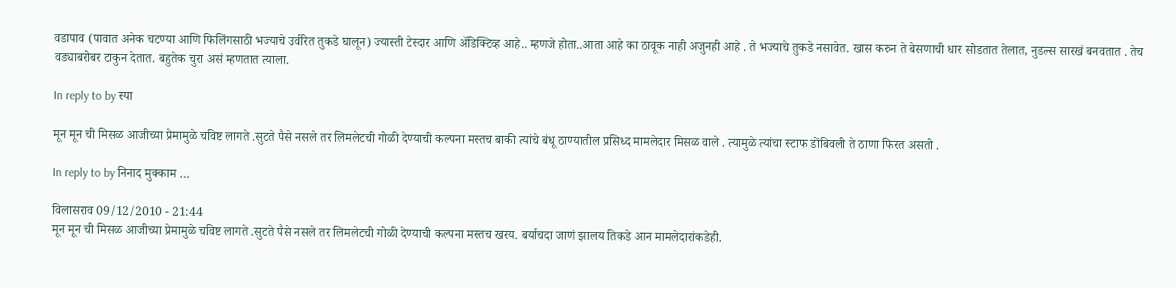वडापाव (पावात अनेक चटण्या आणि फिलिंगसाठी भज्याचे उर्वरित तुकडे घालून) ज्यास्ती टेस्दार आणि अ‍ॅडिक्टिव्ह आहे.. म्हणजे होता..आता आहे का ठावूक नाही अजुनही आहे . ते भज्याचे तुकडे नसावेत. खास करुन ते बेसणाची धार सोडतात तेलात, नुडल्स सारखं बनवतात . तेच वड्याबरोबर टाकुन देतात. बहुतेक चुरा असं म्हणतात त्याला.

In reply to by स्पा

मून मून ची मिसळ आजीच्या प्रेमामुळे चविष्ट लागते .सुटते पैसे नसले तर लिमलेटची गोळी देण्याची कल्पना मस्तच बाकी त्यांचे बंधू ठाण्यातील प्रसिध्द मामलेदार मिसळ वाले . त्यामुळे त्यांचा स्टाफ डोंबिवली ते ठाणा फिरत असतो .

In reply to by निनाद मुक्काम …

विलासराव 09/12/2010 - 21:44
मून मून ची मिसळ आजीच्या प्रेमामुळे चविष्ट लागते .सुटते पैसे नसले तर लिमलेटची गोळी देण्याची कल्पना मस्तच खरय. बर्याचदा जाणं झालय तिकडे आन मामलेदारांकडेही.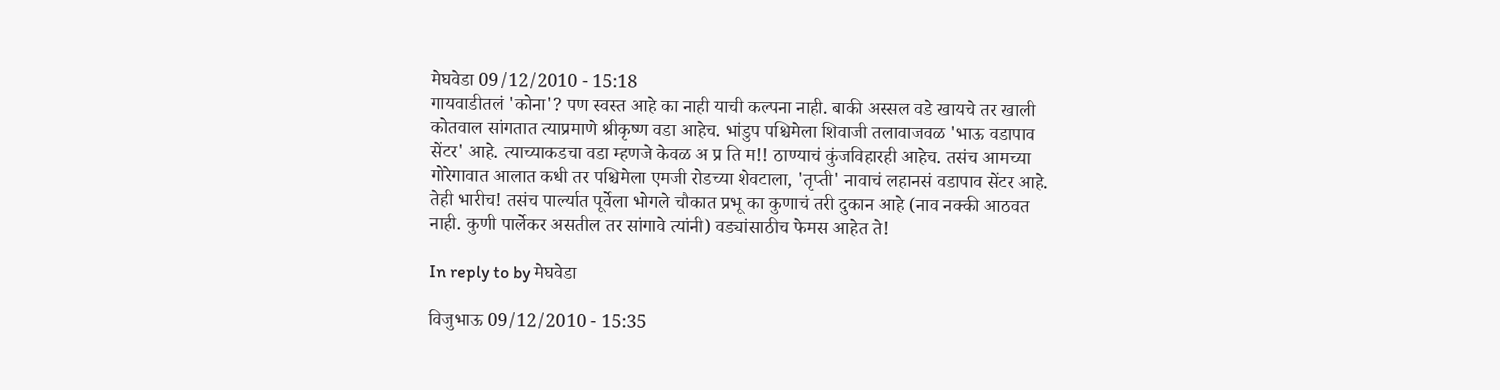मेघवेडा 09/12/2010 - 15:18
गायवाडीतलं 'कोना'? पण स्वस्त आहे का नाही याची कल्पना नाही. बाकी अस्सल वडे खायचे तर खाली कोतवाल सांगतात त्याप्रमाणे श्रीकृष्ण वडा आहेच. भांडुप पश्चिमेला शिवाजी तलावाजवळ 'भाऊ वडापाव सेंटर' आहे. त्याच्याकडचा वडा म्हणजे केवळ अ प्र ति म!! ठाण्याचं कुंजविहारही आहेच. तसंच आमच्या गोरेगावात आलात कधी तर पश्चिमेला एमजी रोडच्या शेवटाला, 'तृप्ती' नावाचं लहानसं वडापाव सेंटर आहे. तेही भारीच! तसंच पार्ल्यात पूर्वेला भोगले चौकात प्रभू का कुणाचं तरी दुकान आहे (नाव नक्की आठवत नाही. कुणी पार्लेकर असतील तर सांगावे त्यांनी) वड्यांसाठीच फेमस आहेत ते!

In reply to by मेघवेडा

विजुभाऊ 09/12/2010 - 15:35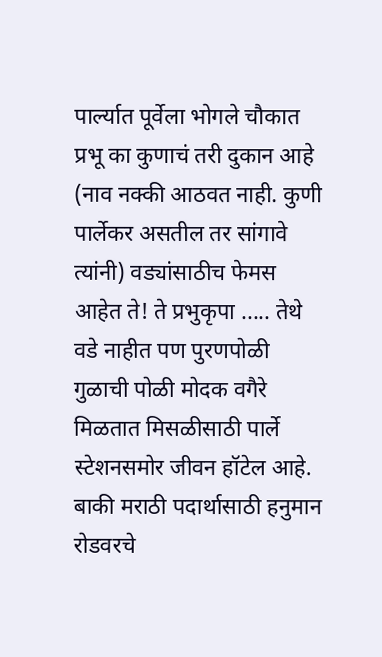पार्ल्यात पूर्वेला भोगले चौकात प्रभू का कुणाचं तरी दुकान आहे (नाव नक्की आठवत नाही. कुणी पार्लेकर असतील तर सांगावे त्यांनी) वड्यांसाठीच फेमस आहेत ते! ते प्रभुकृपा ..... तेथे वडे नाहीत पण पुरणपोळी गुळाची पोळी मोदक वगैरे मिळतात मिसळीसाठी पार्ले स्टेशनसमोर जीवन हॉटेल आहे. बाकी मराठी पदार्थासाठी हनुमान रोडवरचे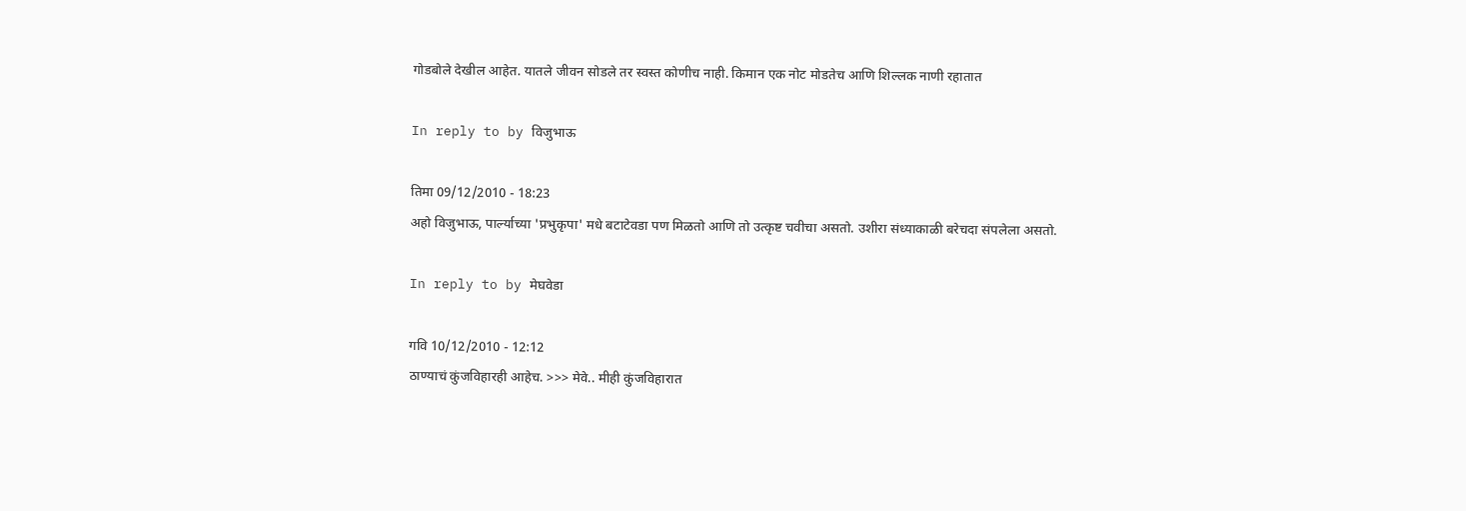गोडबोले देखील आहेत. यातले जीवन सोडले तर स्वस्त कोणीच नाही. किमान एक नोट मोडतेच आणि शिल्लक नाणी रहातात

In reply to by विजुभाऊ

तिमा 09/12/2010 - 18:23
अहो विजुभाऊ, पार्ल्याच्या 'प्रभुकृपा' मधे बटाटेवडा पण मिळतो आणि तो उत्कृष्ट चवीचा असतो. उशीरा संध्याकाळी बरेचदा संपलेला असतो.

In reply to by मेघवेडा

गवि 10/12/2010 - 12:12
ठाण्याचं कुंजविहारही आहेच. >>> मेवे.. मीही कुंजविहारात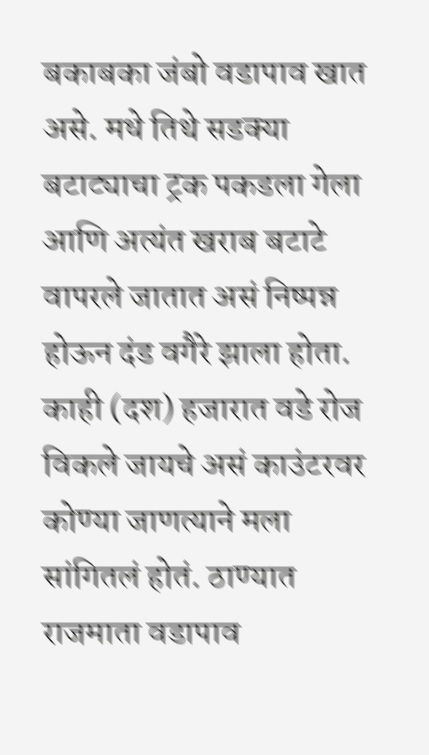बकाबका जंबो वडापाव खात असे. मधे तिथे सडक्या बटाट्याचा ट्रक पकडला गेला आणि अत्यंत खराब बटाटे वापरले जातात असं निष्पन्न होऊन दंड वगैरे झाला होता. काही (दश) हजारात वडे रोज विकले जायचे असं काउंटरवर कोण्या जाणत्याने मला सांगितलं होतं. ठाण्यात राजमाता वडापाव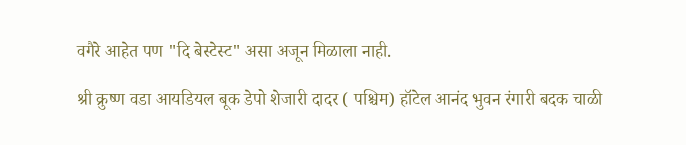वगैरे आहेत पण "दि बेस्टेस्ट" असा अजून मिळाला नाही.

श्री क्रुष्ण वडा आयडियल बूक डेपो शेजारी दादर ( पश्चिम) हॉटेल आनंद भुवन रंगारी बदक चाळी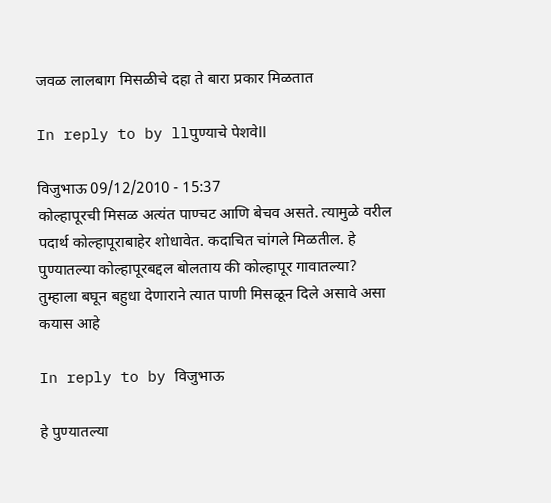जवळ लालबाग मिसळीचे दहा ते बारा प्रकार मिळतात

In reply to by llपुण्याचे पेशवेll

विजुभाऊ 09/12/2010 - 15:37
कोल्हापूरची मिसळ अत्यंत पाण्चट आणि बेचव असते. त्यामुळे वरील पदार्थ कोल्हापूराबाहेर शोधावेत. कदाचित चांगले मिळतील. हे पुण्यातल्या कोल्हापूरबद्दल बोलताय की कोल्हापूर गावातल्या? तुम्हाला बघून बहुधा देणाराने त्यात पाणी मिसळून दिले असावे असा कयास आहे

In reply to by विजुभाऊ

हे पुण्यातल्या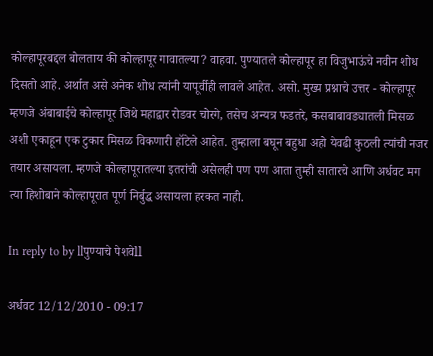कोल्हापूरबद्दल बोलताय की कोल्हापूर गावातल्या? वाहवा. पुण्यातले कोल्हापूर हा विजुभाऊंचे नवीन शोध दिसतो आहे. अर्थात असे अनेक शोध त्यांनी यापूर्वीही लावले आहेत. असो. मुख्य प्रश्नाचे उत्तर - कोल्हापूर म्हणजे अंबाबाईचे कोल्हापूर जिथे महाद्वार रोडवर चोरगे, तसेच अन्यत्र फडतरे, कसबाबावड्यातली मिसळ अशी एकाहून एक टुकार मिसळ विकणारी हॉटेले आहेत. तुम्हाला बघून बहुधा अहो येवढी कुठली त्यांची नजर तयार असायला. म्हणजे कोल्हापूरातल्या इतरांची असेलही पण पण आता तुम्ही सातारचे आणि अर्धवट मग त्या हिशोबाने कोल्हापूरात पूर्ण निर्बुद्ध असायला हरकत नाही.

In reply to by llपुण्याचे पेशवेll

अर्धवट 12/12/2010 - 09:17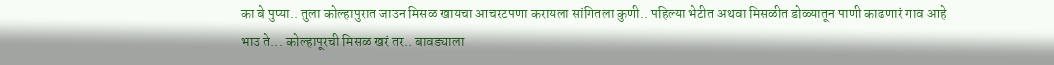का बे पुप्या.. तुला कोल्हापुरात जाउन मिसळ खायचा आचरटपणा करायला सांगितला कुणी.. पहिल्या भेटीत अथवा मिसळीत डोळ्यातून पाणी काढणारं गाव आहे भाउ ते... कोल्हापूरची मिसळ खरं तर.. बावड्याला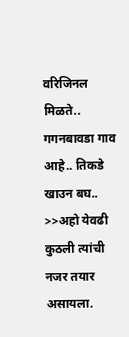वरिजिनल मिळते.. गगनबावडा गाव आहे.. तिकडे खाउन बघ.. >>अहो येवढी कुठली त्यांची नजर तयार असायला.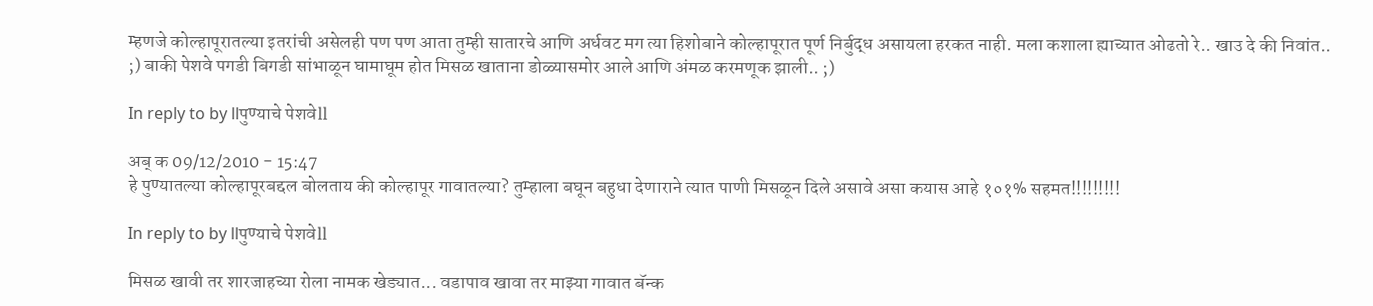म्हणजे कोल्हापूरातल्या इतरांची असेलही पण पण आता तुम्ही सातारचे आणि अर्धवट मग त्या हिशोबाने कोल्हापूरात पूर्ण निर्बुद्ध असायला हरकत नाही. मला कशाला ह्याच्यात ओढतो रे.. खाउ दे की निवांत.. ;) बाकी पेशवे पगडी बिगडी सांभाळून घामाघूम होत मिसळ खाताना डोळ्यासमोर आले आणि अंमळ करमणूक झाली.. ;)

In reply to by llपुण्याचे पेशवेll

अब् क 09/12/2010 - 15:47
हे पुण्यातल्या कोल्हापूरबद्दल बोलताय की कोल्हापूर गावातल्या? तुम्हाला बघून बहुधा देणाराने त्यात पाणी मिसळून दिले असावे असा कयास आहे १०१% सहमत!!!!!!!!!

In reply to by llपुण्याचे पेशवेll

मिसळ खावी तर शारजाहच्या रोला नामक खेड्यात... वडापाव खावा तर माझ्या गावात बॅन्क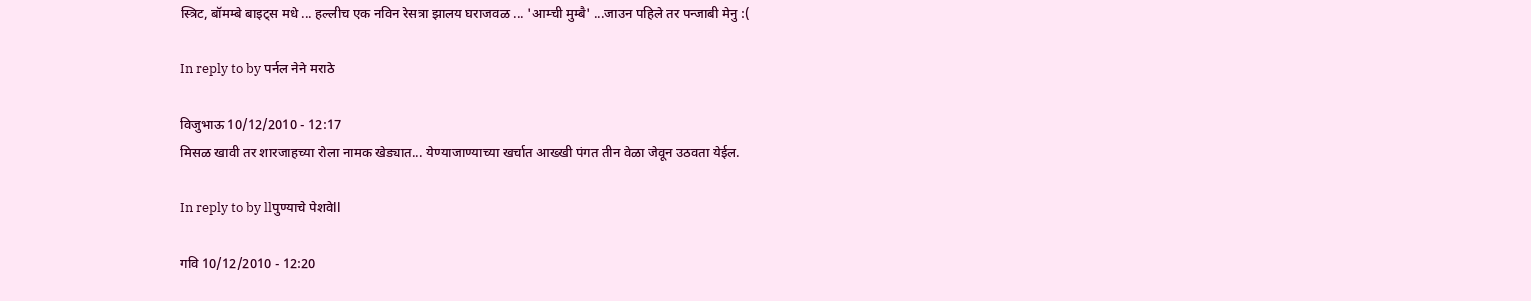स्त्रिट, बॉमम्बे बाइट्स मधे ... हल्लीच एक नविन रेसत्रा झालय घराजवळ ... 'आम्ची मुम्बै' ...जाउन पहिले तर पन्जाबी मेनु :(

In reply to by पर्नल नेने मराठे

विजुभाऊ 10/12/2010 - 12:17
मिसळ खावी तर शारजाहच्या रोला नामक खेड्यात... येण्याजाण्याच्या खर्चात आख्खी पंगत तीन वेळा जेवून उठवता येईल.

In reply to by llपुण्याचे पेशवेll

गवि 10/12/2010 - 12:20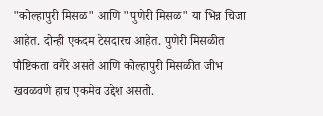"कोल्हापुरी मिसळ" आणि "पुणेरी मिसळ" या भिन्न चिजा आहेत. दोन्ही एकदम टेसदारच आहेत. पुणेरी मिसळीत पौष्टिकता वगैरे असते आणि कोल्हापुरी मिसळीत जीभ खवळवणे हाच एकमेव उद्देश असतो.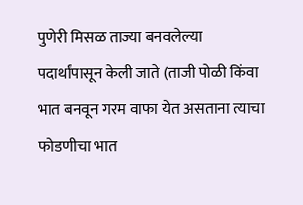पुणेरी मिसळ ताज्या बनवलेल्या पदार्थांपासून केली जाते (ताजी पोळी किंवा भात बनवून गरम वाफा येत असताना त्याचा फोडणीचा भात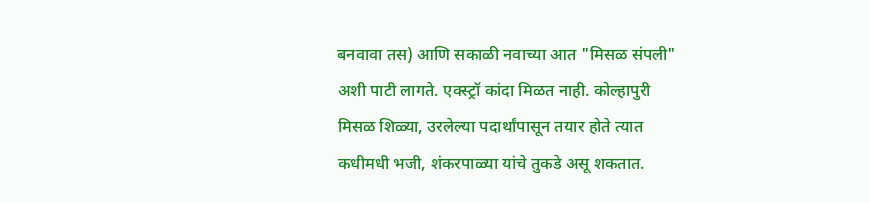बनवावा तस) आणि सकाळी नवाच्या आत "मिसळ संपली" अशी पाटी लागते. एक्स्ट्रॉ कांदा मिळत नाही. कोल्हापुरी मिसळ शिळ्या, उरलेल्या पदार्थांपासून तयार होते त्यात कधीमधी भजी, शंकरपाळ्या यांचे तुकडे असू शकतात.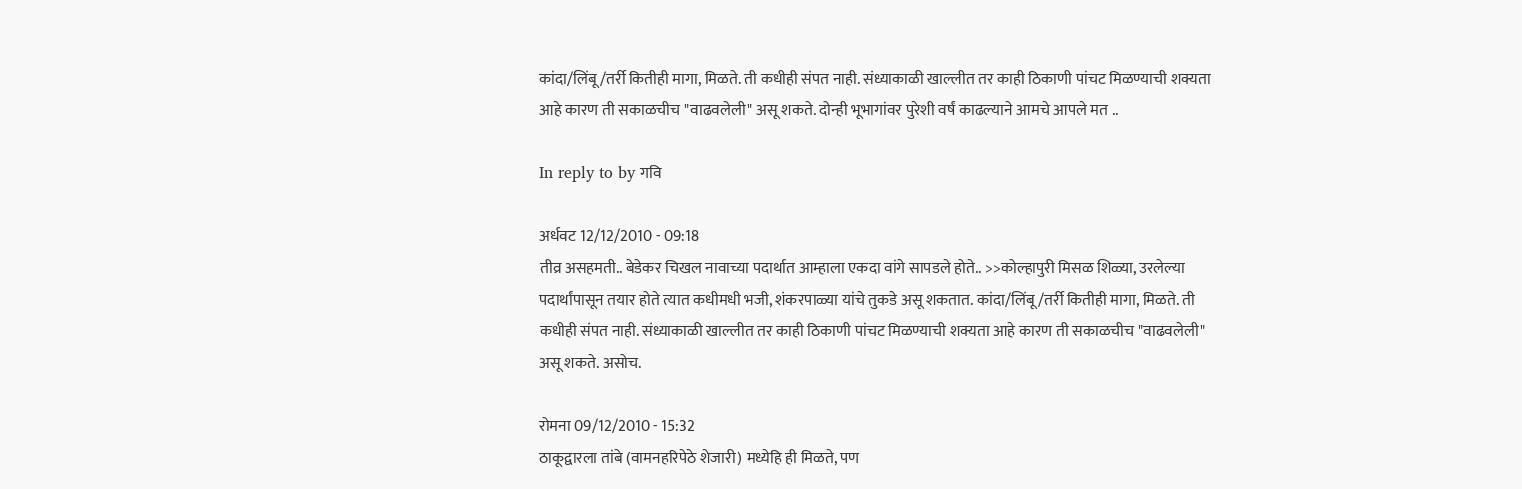कांदा/लिंबू/तर्री कितीही मागा, मिळते. ती कधीही संपत नाही. संध्याकाळी खाल्लीत तर काही ठिकाणी पांचट मिळण्याची शक्यता आहे कारण ती सकाळचीच "वाढवलेली" असू शकते. दोन्ही भूभागांवर पुरेशी वर्षं काढल्याने आमचे आपले मत ..

In reply to by गवि

अर्धवट 12/12/2010 - 09:18
तीव्र असहमती.. बेडेकर चिखल नावाच्या पदार्थात आम्हाला एकदा वांगे सापडले होते.. >>कोल्हापुरी मिसळ शिळ्या, उरलेल्या पदार्थांपासून तयार होते त्यात कधीमधी भजी, शंकरपाळ्या यांचे तुकडे असू शकतात. कांदा/लिंबू/तर्री कितीही मागा, मिळते. ती कधीही संपत नाही. संध्याकाळी खाल्लीत तर काही ठिकाणी पांचट मिळण्याची शक्यता आहे कारण ती सकाळचीच "वाढवलेली" असू शकते. असोच.

रोमना 09/12/2010 - 15:32
ठाकूद्वारला तांबे (वामनहरिपेठे शेजारी) मध्येहि ही मिळते, पण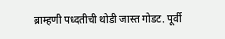ब्राम्हणी पध्दतीची थोडी जास्त गोडट. पूर्वी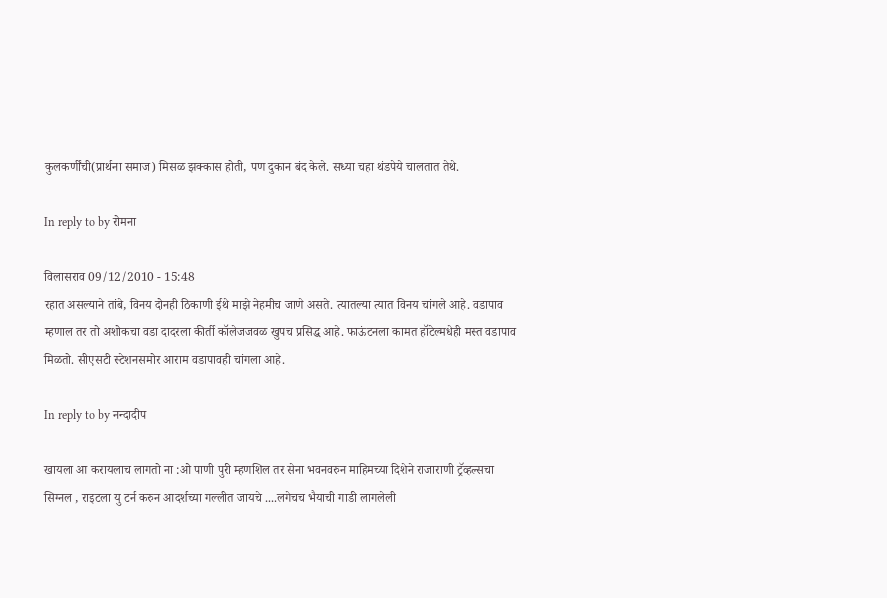कुलकर्णींची(प्रार्थना समाज) मिसळ झक्कास होती, पण दुकान बंद केले. सध्या चहा थंडपेये चालतात तेथे.

In reply to by रोमना

विलासराव 09/12/2010 - 15:48
रहात असल्याने तांबे, विनय दोनही ठिकाणी ईथे माझे नेहमीच जाणे असते. त्यातल्या त्यात विनय चांगले आहे. वडापाव म्हणाल तर तो अशोकचा वडा दादरला कीर्ती कॉलेजजवळ खुपच प्रसिद्ध आहे. फाऊंटनला कामत हॉटेल्मधेही मस्त वडापाव मिळतो. सीएसटी स्टेशनसमोर आराम वडापावही चांगला आहे.

In reply to by नन्दादीप

खायला आ करायलाच लागतो ना :ओ पाणी पुरी म्हणशिल तर सेना भवनवरुन माहिमच्या दिशेने राजाराणी ट्रॅव्हल्सचा सिग्नल , राइटला यु टर्न करुन आदर्शच्या गल्लीत जायचे ....लगेचच भैयाची गाडी लागलेली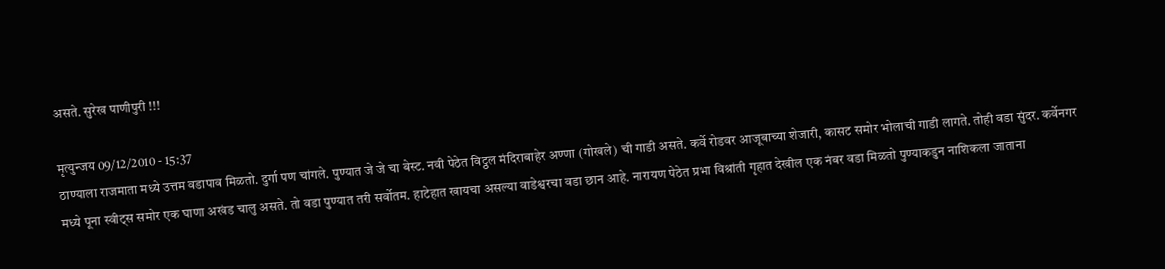असते. सुरेख पाणीपुरी !!!

मृत्युन्जय 09/12/2010 - 15:37
ठाण्याला राजमाता मध्ये उत्तम वडापाव मिळतो. दुर्गा पण चांगले. पुण्यात जे जे चा बेस्ट. नवी पेठेत विट्ठल मंदिराबाहेर अण्णा (गोखले) ची गाडी असते. कर्वे रोडवर आजूबाच्या शेजारी, कासट समोर भोलाची गाडी लागते. तोही वडा सुंदर. कर्वेनगर मध्ये पूना स्वीट्स समोर एक घाणा अखंड चालु असते. तो वडा पुण्यात तरी सर्वोतम. हाटेहात खायचा असल्या वाडेश्वरचा वडा छान आहे. नारायण पेठेत प्रभा विश्रांती गृहात देखील एक नंबर वडा मिळतो पुण्याकडुन नाशिकला जाताना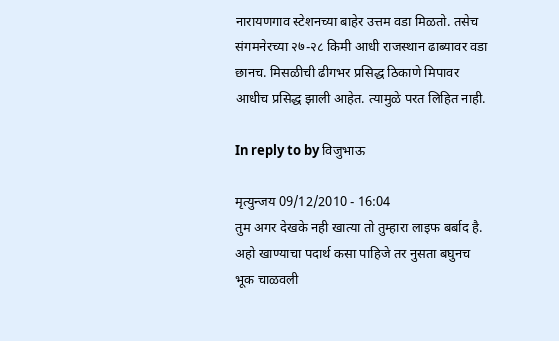नारायणगाव स्टेशनच्या बाहेर उत्तम वडा मिळतो. तसेच संगमनेरच्या २७-२८ किमी आधी राजस्थान ढाब्यावर वडा छानच. मिसळीची ढीगभर प्रसिद्ध ठिकाणे मिपावर आधीच प्रसिद्ध झाली आहेत. त्यामुळे परत लिहित नाही.

In reply to by विजुभाऊ

मृत्युन्जय 09/12/2010 - 16:04
तुम अगर देखके नही खात्या तो तुम्हारा लाइफ बर्बाद है. अहो खाण्याचा पदार्थ कसा पाहिजे तर नुसता बघुनच भूक चाळवली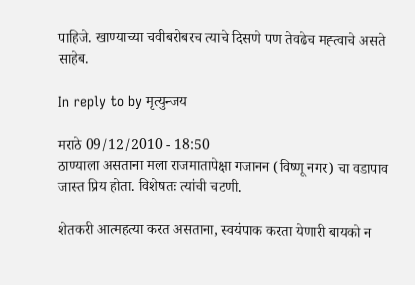पाहिजे. खाण्याच्या चवीबरोबरच त्याचे दिसणे पण तेवढेच मह्त्वाचे असते साहेब.

In reply to by मृत्युन्जय

मराठे 09/12/2010 - 18:50
ठाण्याला असताना मला राजमातापेक्षा गजानन (विष्णू नगर) चा वडापाव जास्त प्रिय होता. विशेषतः त्यांची चटणी.

शेतकरी आत्महत्या करत असताना, स्वयंपाक करता येणारी बायको न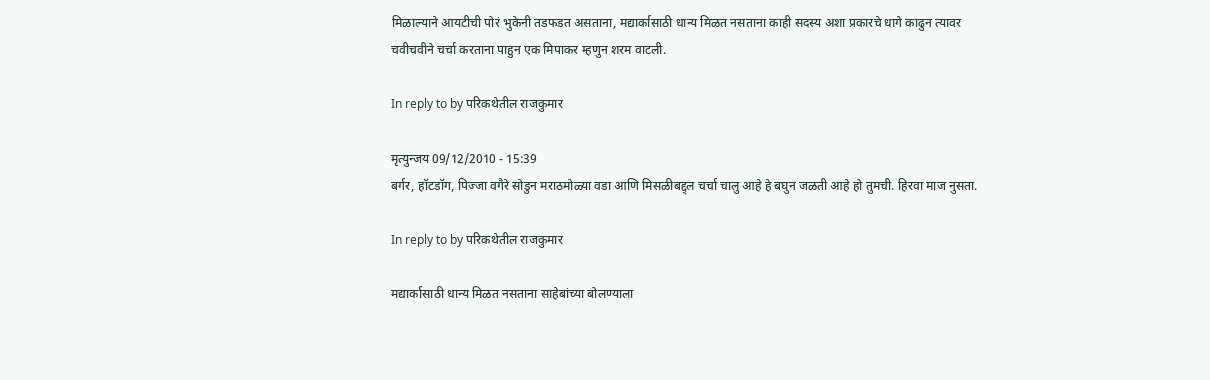मिळाल्याने आयटीची पोरं भुकेनी तडफडत असताना, मद्यार्कासाठी धान्य मिळत नसताना काही सदस्य अशा प्रकारचे धागे काढुन त्यावर चवीचवीने चर्चा करताना पाहुन एक मिपाकर म्हणुन शरम वाटली.

In reply to by परिकथेतील राजकुमार

मृत्युन्जय 09/12/2010 - 15:39
बर्गर, हॉटडॉग, पिज्जा वगैरे सोडुन मराठमोळ्या वडा आणि मिसळीबद्द्ल चर्चा चालु आहे हे बघुन जळती आहे हो तुमची. हिरवा माज नुसता.

In reply to by परिकथेतील राजकुमार

मद्यार्कासाठी धान्य मिळत नसताना साहेबांच्या बोलण्याला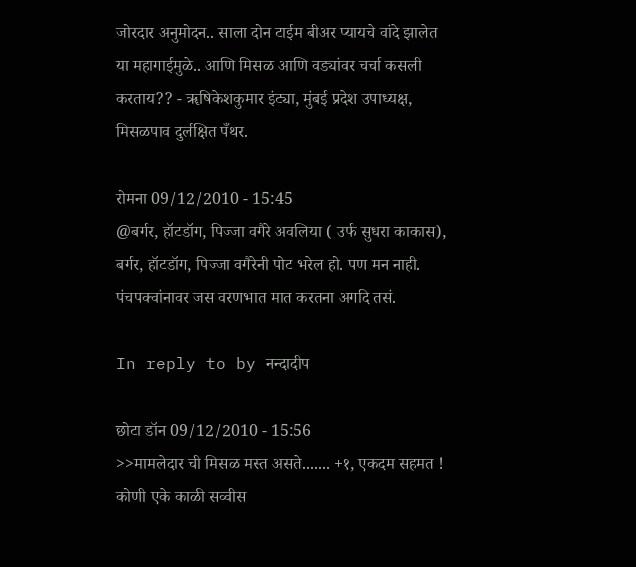जोरदार अनुमोदन.. साला दोन टाईम बीअर प्यायचे वांदे झालेत या महागाईमुळे.. आणि मिसळ आणि वड्यांवर चर्चा कसली करताय?? - ॠषिकेशकुमार इंट्या, मुंबई प्रदेश उपाध्यक्ष, मिसळपाव दुर्लक्षित पँथर.

रोमना 09/12/2010 - 15:45
@बर्गर, हॉटडॉग, पिज्जा वगैरे अवलिया ( उर्फ सुधरा काकास), बर्गर, हॉटडॉग, पिज्जा वगैरेनी पोट भरेल हो. पण मन नाही. पंचपक्वांनावर जस वरणभात मात करतना अगदि तसं.

In reply to by नन्दादीप

छोटा डॉन 09/12/2010 - 15:56
>>मामलेदार ची मिसळ मस्त असते....... +१, एकदम सहमत ! कोणी एके काळी सव्वीस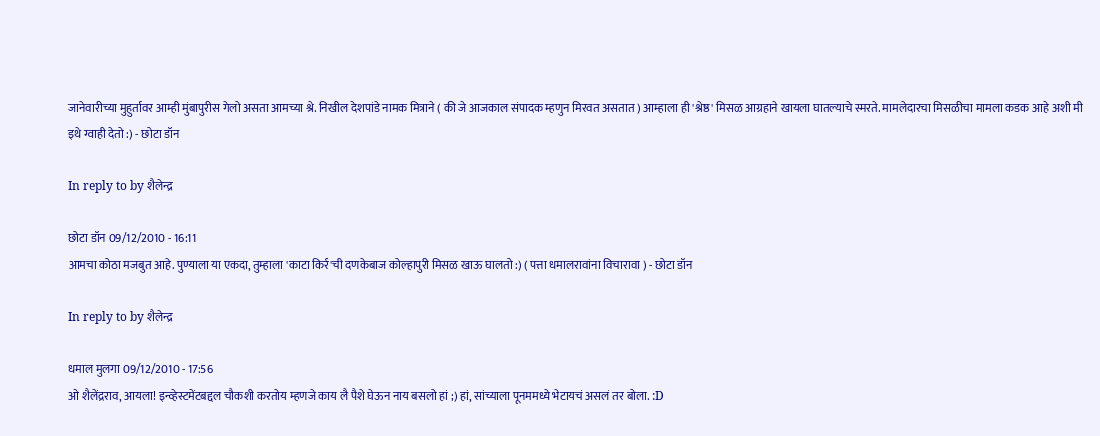जानेवारीच्या मुहुर्तावर आम्ही मुंबापुरीस गेलो असता आमच्या श्रे. निखील देशपांडे नामक मित्राने ( की जे आजकाल संपादक म्हणुन मिरवत असतात ) आम्हाला ही 'श्रेष्ठ' मिसळ आग्रहाने खायला घातल्याचे स्मरते. मामलेदारचा मिसळीचा मामला कडक आहे अशी मी इथे ग्वाही देतो :) - छोटा डॉन

In reply to by शैलेन्द्र

छोटा डॉन 09/12/2010 - 16:11
आमचा कोठा मजबुत आहे. पुण्याला या एकदा, तुम्हाला 'काटा किर्र'ची दणकेबाज कोल्हापुरी मिसळ खाऊ घालतो :) ( पत्ता धमालरावांना विचारावा ) - छोटा डॉन

In reply to by शैलेन्द्र

धमाल मुलगा 09/12/2010 - 17:56
ओ शैलेंद्रराव, आयला! इन्व्हेस्टमेंटबद्दल चौकशी करतोय म्हणजे काय लै पैशे घेऊन नाय बसलो हां ;) हां, सांच्याला पूनममध्ये भेटायचं असलं तर बोला. :D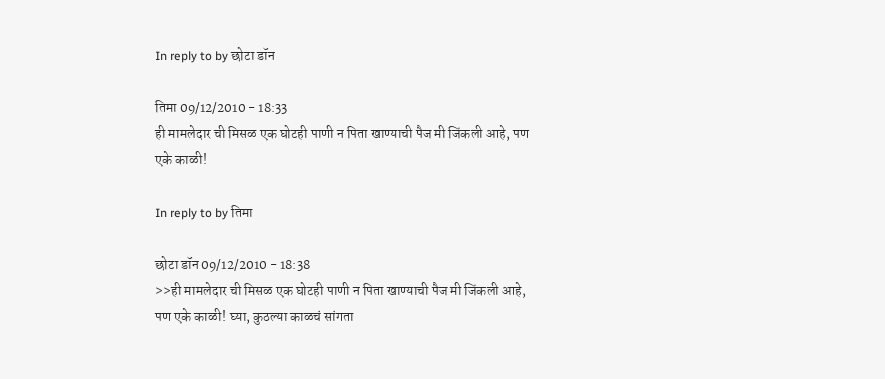In reply to by छोटा डॉन

तिमा 09/12/2010 - 18:33
ही मामलेदार ची मिसळ एक घोटही पाणी न पिता खाण्याची पैज मी जिंकली आहे, पण एके काळी!

In reply to by तिमा

छोटा डॉन 09/12/2010 - 18:38
>>ही मामलेदार ची मिसळ एक घोटही पाणी न पिता खाण्याची पैज मी जिंकली आहे, पण एके काळी! घ्या, कुठल्या काळचं सांगता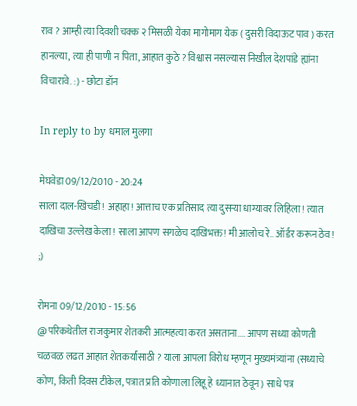राव ? आम्ही त्या दिवशी चक्क २ मिसळी येका मागोमाग येक ( दुसरी विदाऊट पाव ) करत हानल्या, त्या ही पाणी न पिता, आहात कुठे ? विश्वास नसल्यास निखील देशपांडे ह्यांना विचारावे. :) - छोटा डॉन

In reply to by धमाल मुलगा

मेघवेडा 09/12/2010 - 20:24
साला दाल-खिचडी! अहाहा! आत्ताच एक प्रतिसाद त्या दुसर्‍या धाग्यावर लिहिला! त्यात दाखिचा उल्लेख केला! साला आपण सगळेच दाखिभक्त! मी आलोच रे.. ऑर्डर करून ठेव! ;)

रोमना 09/12/2010 - 15:56
@परिकथेतील राजकुमार शेतकरी आत्महत्या करत असताना.... आपण सध्या कोणती चळवळ लढत आहात शेतकर्यांसाठी ? याला आपला विरोध म्हणून मुख्यमंत्र्यांना (सध्याचे कोण, किती दिवस टीकेल, पत्रात प्रति कोणाला लिहू हे ध्यानात ठेवून) साधे पत्र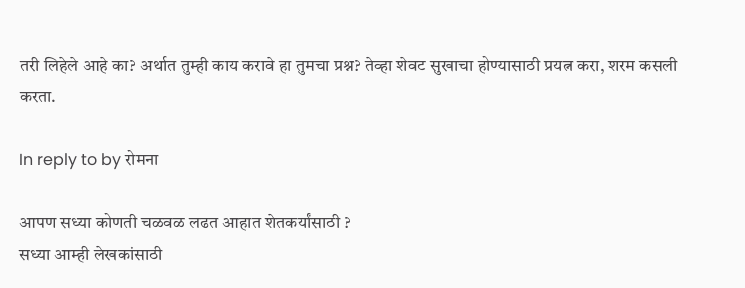तरी लिहेले आहे का? अर्थात तुम्ही काय करावे हा तुमचा प्रश्न? तेव्हा शेवट सुखाचा होण्यासाठी प्रयत्न करा, शरम कसली करता.

In reply to by रोमना

आपण सध्या कोणती चळवळ लढत आहात शेतकर्यांसाठी ?
सध्या आम्ही लेखकांसाठी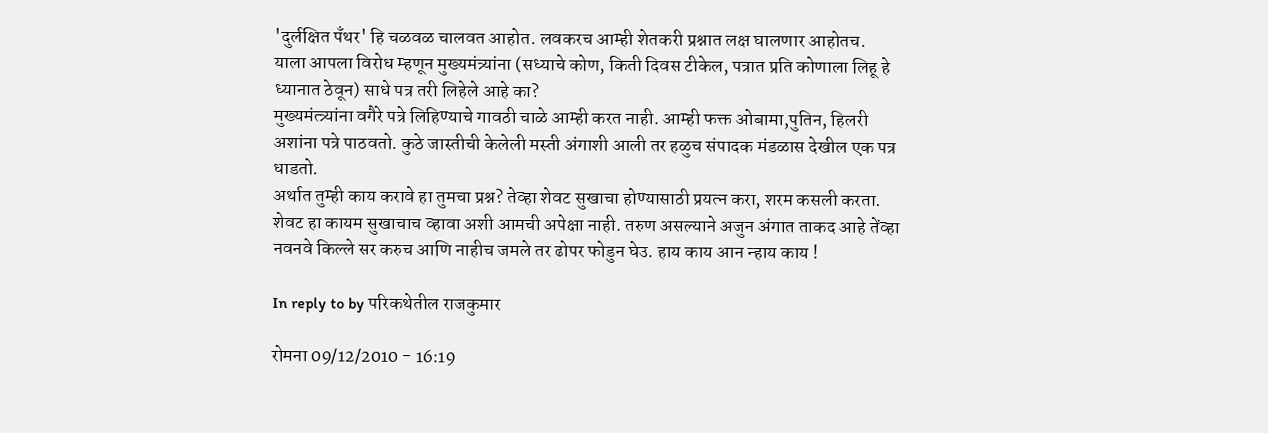'दुर्लक्षित पँथर' हि चळवळ चालवत आहोत. लवकरच आम्ही शेतकरी प्रश्नात लक्ष घालणार आहोतच.
याला आपला विरोध म्हणून मुख्यमंत्र्यांना (सध्याचे कोण, किती दिवस टीकेल, पत्रात प्रति कोणाला लिहू हे ध्यानात ठेवून) साधे पत्र तरी लिहेले आहे का?
मुख्यमंत्त्र्यांना वगैरे पत्रे लिहिण्याचे गावठी चाळे आम्ही करत नाही. आम्ही फक्त ओबामा,पुतिन, हिलरी अशांना पत्रे पाठवतो. कुठे जास्तीची केलेली मस्ती अंगाशी आली तर हळुच संपादक मंडळास देखील एक पत्र धाडतो.
अर्थात तुम्ही काय करावे हा तुमचा प्रश्न? तेव्हा शेवट सुखाचा होण्यासाठी प्रयत्न करा, शरम कसली करता.
शेवट हा कायम सुखाचाच व्हावा अशी आमची अपेक्षा नाही. तरुण असल्याने अजुन अंगात ताकद आहे तेंव्हा नवनवे किल्ले सर करुच आणि नाहीच जमले तर ढोपर फोडुन घेउ. हाय काय आन न्हाय काय !

In reply to by परिकथेतील राजकुमार

रोमना 09/12/2010 - 16:19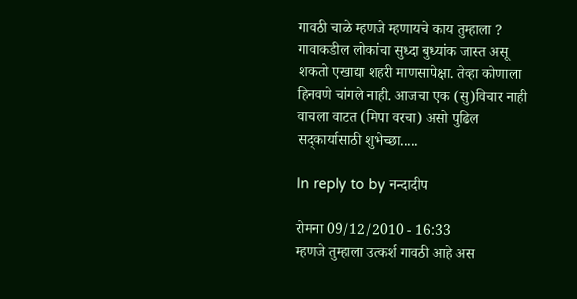गावठी चाळे म्हणजे म्हणायचे काय तुम्हाला ? गावाकडील लोकांचा सुध्दा बुध्यांक जास्त असू शकतो एखाद्या शहरी माणसापेक्षा. तेव्हा कोणाला हिनवणे चांगले नाही. आजचा एक (सु)विचार नाही वाचला वाटत (मिपा वरचा) असो पुढिल सद्कार्यासाठी शुभेच्छा.....

In reply to by नन्दादीप

रोमना 09/12/2010 - 16:33
म्हणजे तुम्हाला उत्कर्श गावठी आहे अस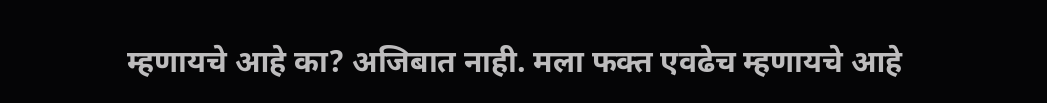म्हणायचे आहे का? अजिबात नाही. मला फक्त एवढेच म्हणायचे आहे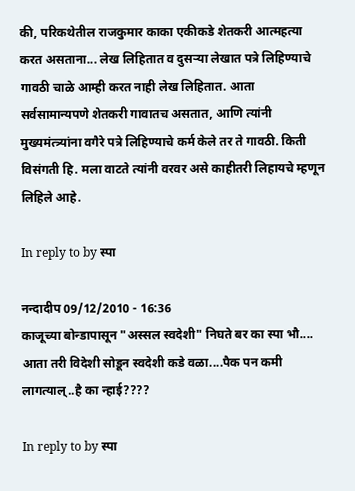की, परिकथेतील राजकुमार काका एकीकडे शेतकरी आत्महत्या करत असताना... लेख लिहितात व दुसर्‍या लेखात पत्रे लिहिण्याचे गावठी चाळे आम्ही करत नाही लेख लिहितात. आता सर्वसामान्यपणे शेतकरी गावातच असतात, आणि त्यांनी मुख्यमंत्त्र्यांना वगैरे पत्रे लिहिण्याचे कर्म केले तर ते गावठी. किती विसंगती हि. मला वाटते त्यांनी वरवर असे काहीतरी लिहायचे म्हणून लिहिले आहे.

In reply to by स्पा

नन्दादीप 09/12/2010 - 16:36
काजूच्या बोन्डापासून "अस्सल स्वदेशी" निघते बर का स्पा भौ.... आता तरी विदेशी सोडून स्वदेशी कडे वळा....पैक पन कमी लागत्याल्..है का न्हाई????

In reply to by स्पा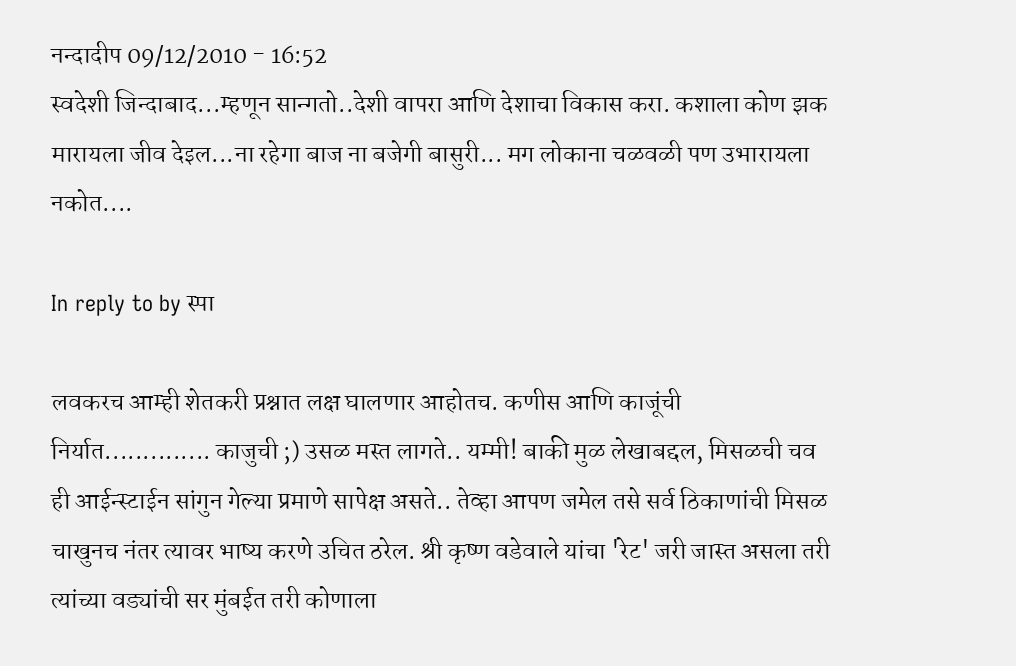नन्दादीप 09/12/2010 - 16:52
स्वदेशी जिन्दाबाद...म्हणून सान्गतो..देशी वापरा आणि देशाचा विकास करा. कशाला कोण झक मारायला जीव देइल...ना रहेगा बाज ना बजेगी बासुरी... मग लोकाना चळवळी पण उभारायला नकोत....

In reply to by स्पा

लवकरच आम्ही शेतकरी प्रश्नात लक्ष घालणार आहोतच. कणीस आणि काजूंची निर्यात.............. काजुची ;) उसळ मस्त लागते.. यम्मी! बाकी मुळ लेखाबद्दल, मिसळची चव ही आईन्स्टाईन सांगुन गेल्या प्रमाणे सापेक्ष असते.. तेव्हा आपण जमेल तसे सर्व ठिकाणांची मिसळ चाखुनच नंतर त्यावर भाष्य करणे उचित ठरेल. श्री कृष्ण वडेवाले यांचा 'रेट' जरी जास्त असला तरी त्यांच्या वड्यांची सर मुंबईत तरी कोणाला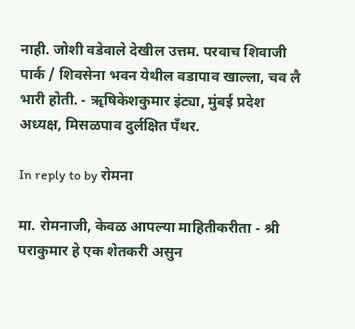नाही. जोशी वडेवाले देखील उत्तम. परवाच शिवाजी पार्क / शिवसेना भवन येथील वडापाव खाल्ला, चव लै भारी होती. - ॠषिकेशकुमार इंट्या, मुंबई प्रदेश अध्यक्ष, मिसळपाव दुर्लक्षित पँथर.

In reply to by रोमना

मा. रोमनाजी, केवळ आपल्या माहितीकरीता - श्री पराकुमार हे एक शेतकरी असुन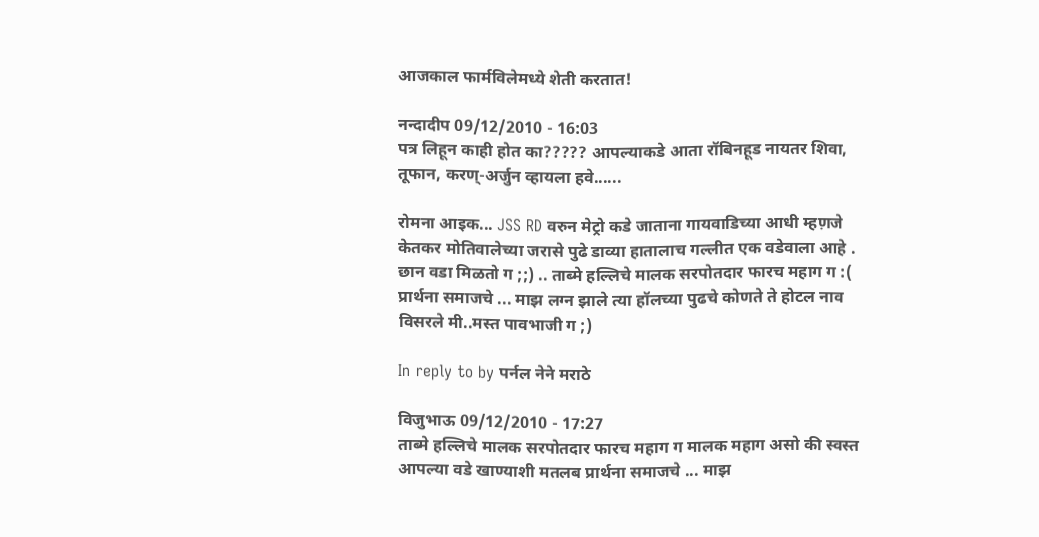आजकाल फार्मविलेमध्ये शेती करतात!

नन्दादीप 09/12/2010 - 16:03
पत्र लिहून काही होत का????? आपल्याकडे आता रॉबिनहूड नायतर शिवा, तूफान, करण्-अर्जुन व्हायला हवे......

रोमना आइक... JSS RD वरुन मेट्रो कडे जाताना गायवाडिच्या आधी म्हण़जे केतकर मोतिवालेच्या जरासे पुढे डाव्या हातालाच गल्लीत एक वडेवाला आहे . छान वडा मिळतो ग ;;) .. ताब्मे हल्लिचे मालक सरपोतदार फारच महाग ग :( प्रार्थना समाजचे ... माझ लग्न झाले त्या हॉलच्या पुढचे कोणते ते होटल नाव विसरले मी..मस्त पावभाजी ग ;)

In reply to by पर्नल नेने मराठे

विजुभाऊ 09/12/2010 - 17:27
ताब्मे हल्लिचे मालक सरपोतदार फारच महाग ग मालक महाग असो की स्वस्त आपल्या वडे खाण्याशी मतलब प्रार्थना समाजचे ... माझ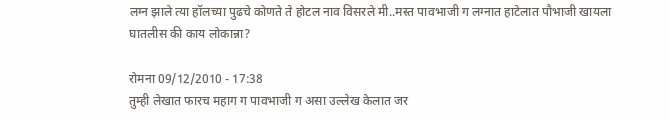लग्न झाले त्या हॉलच्या पुढचे कोणते ते होटल नाव विसरले मी..मस्त पावभाजी ग लग्नात हाटेलात पौभाजी खायला घातलीस की काय लोकान्ना?

रोमना 09/12/2010 - 17:38
तुम्ही लेखात फारच महाग ग पावभाजी ग असा उल्लेख केलात जर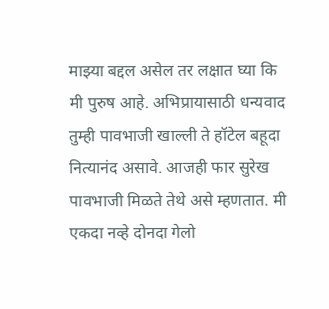माझ्या बद्दल असेल तर लक्षात घ्या कि मी पुरुष आहे. अभिप्रायासाठी धन्यवाद तुम्ही पावभाजी खाल्ली ते हॉटेल बहूदा नित्यानंद असावे. आजही फार सुरेख पावभाजी मिळते तेथे असे म्हणतात. मी एकदा नव्हे दोनदा गेलो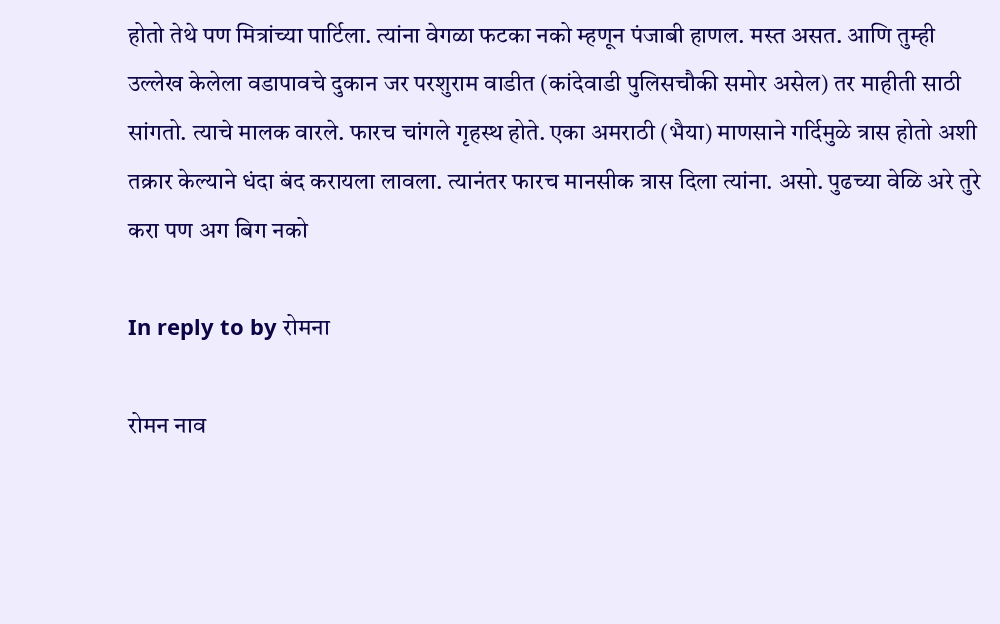होतो तेथे पण मित्रांच्या पार्टिला. त्यांना वेगळा फटका नको म्हणून पंजाबी हाणल. मस्त असत. आणि तुम्ही उल्लेख केलेला वडापावचे दुकान जर परशुराम वाडीत (कांदेवाडी पुलिसचौकी समोर असेल) तर माहीती साठी सांगतो. त्याचे मालक वारले. फारच चांगले गृहस्थ होते. एका अमराठी (भैया) माणसाने गर्दिमुळे त्रास होतो अशी तक्रार केल्याने धंदा बंद करायला लावला. त्यानंतर फारच मानसीक त्रास दिला त्यांना. असो. पुढच्या वेळि अरे तुरे करा पण अग बिग नको

In reply to by रोमना

रोमन नाव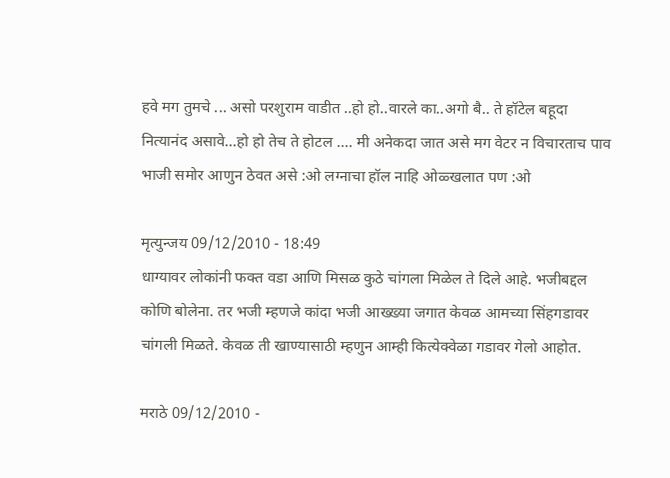हवे मग तुमचे ... असो परशुराम वाडीत ..हो हो..वारले का..अगो बै.. ते हॉटेल बहूदा नित्यानंद असावे...हो हो तेच ते होटल .... मी अनेकदा जात असे मग वेटर न विचारताच पाव भाजी समोर आणुन ठेवत असे :ओ लग्नाचा हॉल नाहि ओळ्खलात पण :ओ

मृत्युन्जय 09/12/2010 - 18:49
धाग्यावर लोकांनी फक्त वडा आणि मिसळ कुठे चांगला मिळेल ते दिले आहे. भजीबद्दल कोणि बोलेना. तर भजी म्हणजे कांदा भजी आख्ख्या जगात केवळ आमच्या सिंहगडावर चांगली मिळते. केवळ ती खाण्यासाठी म्हणुन आम्ही कित्येक्वेळा गडावर गेलो आहोत.

मराठे 09/12/2010 -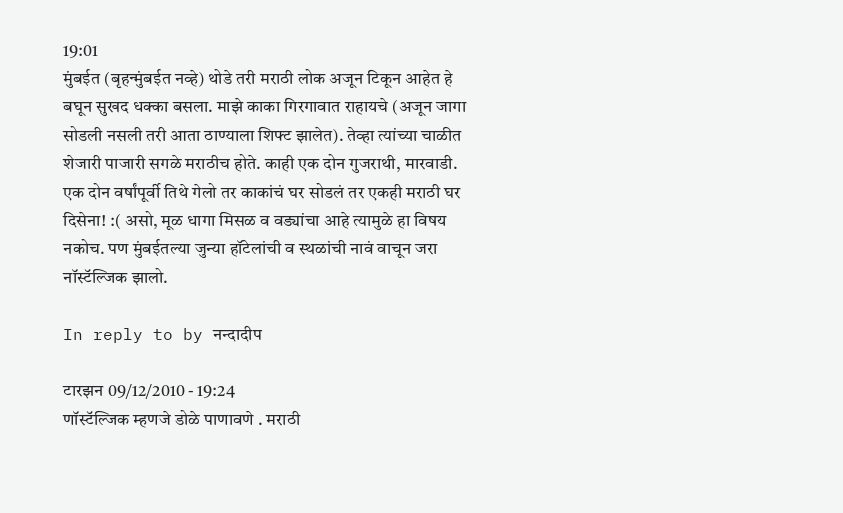19:01
मुंबईत (बृहन्मुंबईत नव्हे) थोडे तरी मराठी लोक अजून टिकून आहेत हे बघून सुखद धक्का बसला. माझे काका गिरगावात राहायचे (अजून जागा सोडली नसली तरी आता ठाण्याला शिफ्ट झालेत). तेव्हा त्यांच्या चाळीत शेजारी पाजारी सगळे मराठीच होते. काही एक दोन गुजराथी, मारवाडी. एक दोन वर्षांपूर्वी तिथे गेलो तर काकांचं घर सोडलं तर एकही मराठी घर दिसेना! :( असो, मूळ धागा मिसळ व वड्यांचा आहे त्यामुळे हा विषय नकोच. पण मुंबईतल्या जुन्या हॉटेलांची व स्थळांची नावं वाचून जरा नॉस्टॅल्जिक झालो.

In reply to by नन्दादीप

टारझन 09/12/2010 - 19:24
णॉस्टॅल्जिक म्हणजे डोळे पाणावणे . मराठी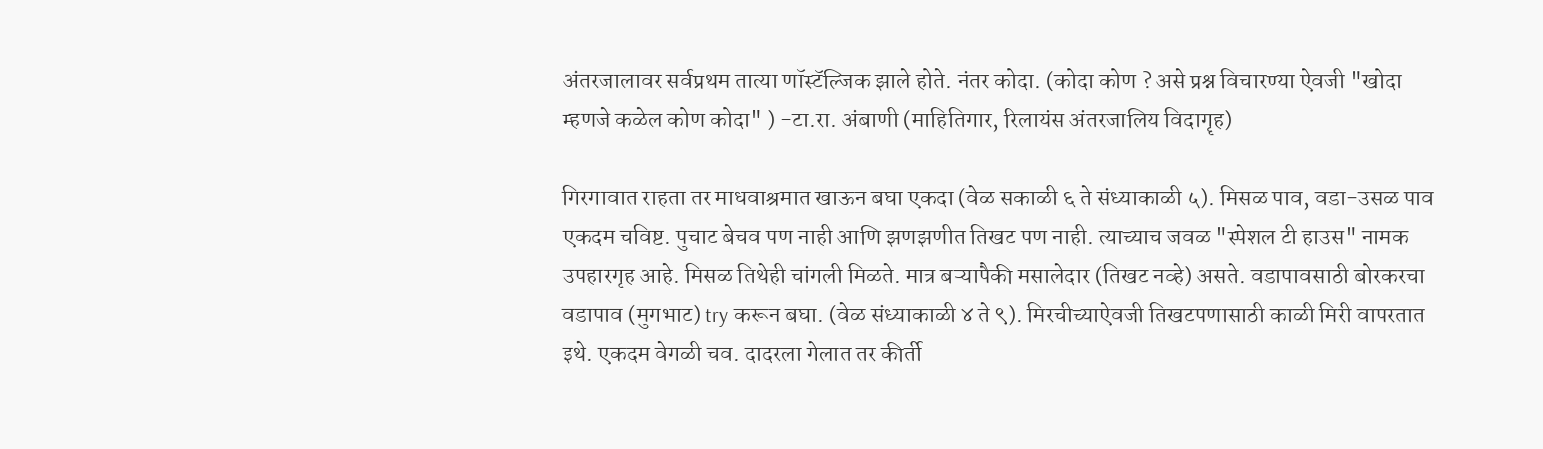अंतरजालावर सर्वप्रथम तात्या णॉस्टॅल्जिक झाले होते. नंतर कोदा. (कोदा कोण ? असे प्रश्न विचारण्या ऐवजी "खोदा म्हणजे कळेल कोण कोदा" ) -टा.रा. अंबाणी (माहितिगार, रिलायंस अंतरजालिय विदागॄह)

गिरगावात राहता तर माधवाश्रमात खाऊन बघा एकदा (वेळ सकाळी ६ ते संध्याकाळी ५). मिसळ पाव, वडा-उसळ पाव एकदम चविष्ट. पुचाट बेचव पण नाही आणि झणझणीत तिखट पण नाही. त्याच्याच जवळ "स्पेशल टी हाउस" नामक उपहारगृह आहे. मिसळ तिथेही चांगली मिळते. मात्र बऱ्यापैकी मसालेदार (तिखट नव्हे) असते. वडापावसाठी बोरकरचा वडापाव (मुगभाट) try करून बघा. (वेळ संध्याकाळी ४ ते ९). मिरचीच्याऐवजी तिखटपणासाठी काळी मिरी वापरतात इथे. एकदम वेगळी चव. दादरला गेलात तर कीर्ती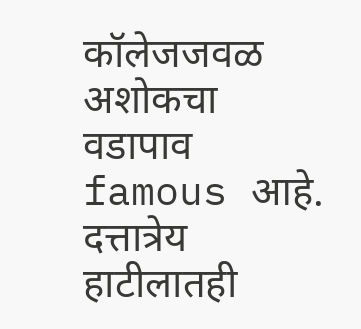कॉलेजजवळ अशोकचा वडापाव famous आहे. दत्तात्रेय हाटीलातही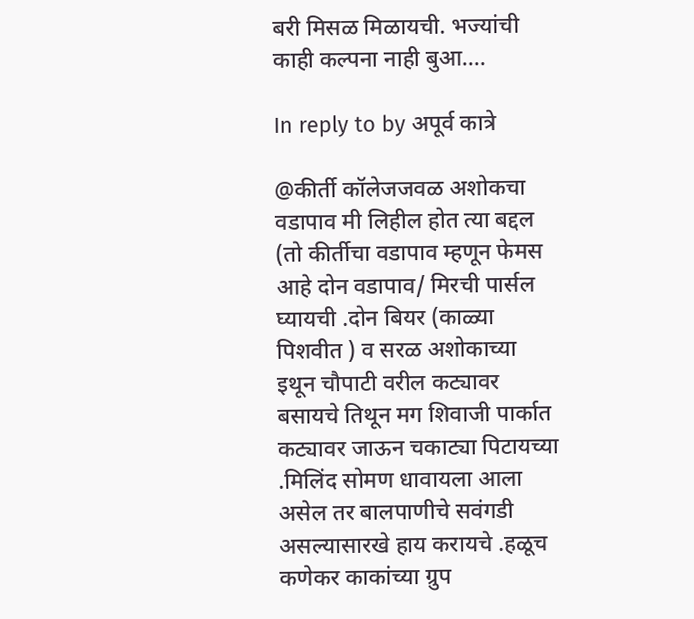बरी मिसळ मिळायची. भज्यांची काही कल्पना नाही बुआ....

In reply to by अपूर्व कात्रे

@कीर्ती कॉलेजजवळ अशोकचा वडापाव मी लिहील होत त्या बद्दल (तो कीर्तीचा वडापाव म्हणून फेमस आहे दोन वडापाव/ मिरची पार्सल घ्यायची .दोन बियर (काळ्या पिशवीत ) व सरळ अशोकाच्या इथून चौपाटी वरील कट्यावर बसायचे तिथून मग शिवाजी पार्कात कट्यावर जाऊन चकाट्या पिटायच्या .मिलिंद सोमण धावायला आला असेल तर बालपाणीचे सवंगडी असल्यासारखे हाय करायचे .हळूच कणेकर काकांच्या ग्रुप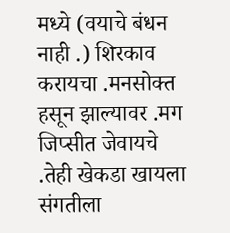मध्ये (वयाचे बंधन नाही .) शिरकाव करायचा .मनसोक्त हसून झाल्यावर .मग जिप्सीत जेवायचे .तेही खेकडा खायला संगतीला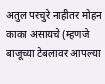अतुल परचुरे नाहीतर मोहन काका असायचे (म्हणजे बाजूच्या टेबलावर आपल्या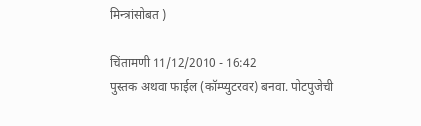मिन्त्रांसोबत )

चिंतामणी 11/12/2010 - 16:42
पुस्तक अथवा फाईल (कॉम्प्युटरवर) बनवा. पोटपुजेची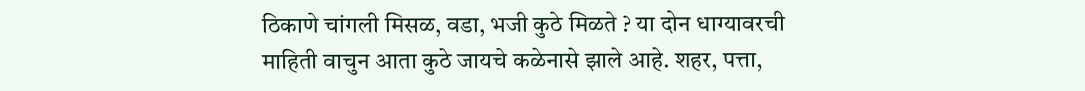ठिकाणे चांगली मिसळ, वडा, भजी कुठे मिळते ? या दोन धाग्यावरची माहिती वाचुन आता कुठे जायचे कळेनासे झाले आहे. शहर, पत्ता,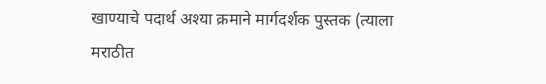खाण्याचे पदार्थ अश्या क्रमाने मार्गदर्शक पुस्तक (त्याला मराठीत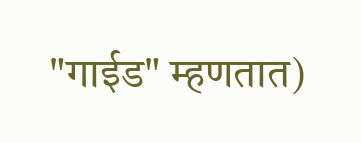"गाईड" म्हणतात)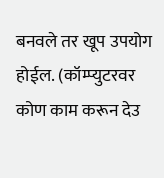बनवले तर खूप उपयोग होईल. (कॉम्प्युटरवर कोण काम करून देउ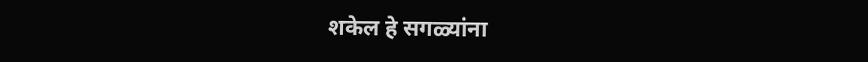शकेल हे सगळ्यांना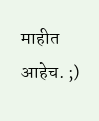माहीत आहेच. ;)